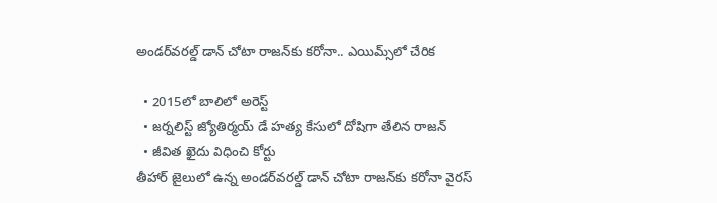అండర్‌వరల్డ్ డాన్ చోటా రాజన్‌కు కరోనా.. ఎయిమ్స్‌లో చేరిక

  • 2015లో బాలిలో అరెస్ట్
  • జర్నలిస్ట్ జ్యోతిర్మయ్ డే హత్య కేసులో దోషిగా తేలిన రాజన్
  • జీవిత ఖైదు విధించి కోర్టు
తీహార్ జైలులో ఉన్న అండర్‌వరల్డ్ డాన్ చోటా రాజన్‌కు కరోనా వైరస్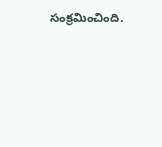సంక్రమించింది.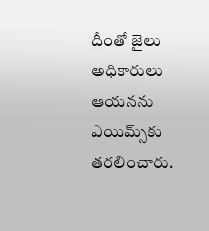దీంతో జైలు అధికారులు ఆయనను ఎయిమ్స్‌కు తరలించారు.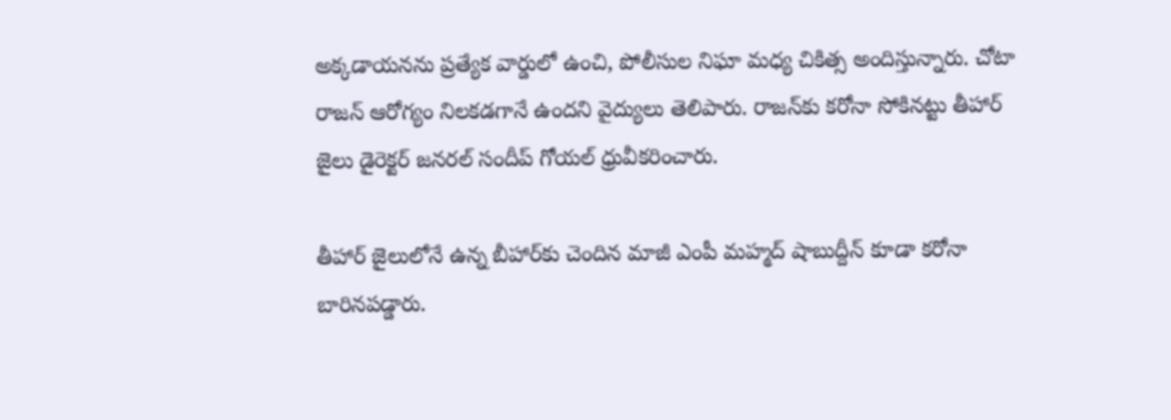అక్కడాయనను ప్రత్యేక వార్డులో ఉంచి, పోలీసుల నిఘా మధ్య చికిత్స అందిస్తున్నారు. చోటా రాజన్ ఆరోగ్యం నిలకడగానే ఉందని వైద్యులు తెలిపారు. రాజన్‌కు కరోనా సోకినట్టు తీహార్ జైలు డైరెక్టర్ జనరల్ సందీప్ గోయల్ ధ్రువీకరించారు.

తీహార్ జైలులోనే ఉన్న బీహార్‌కు చెందిన మాజీ ఎంపీ మహ్మద్ షాబుద్దీన్ కూడా కరోనా బారినపడ్డారు.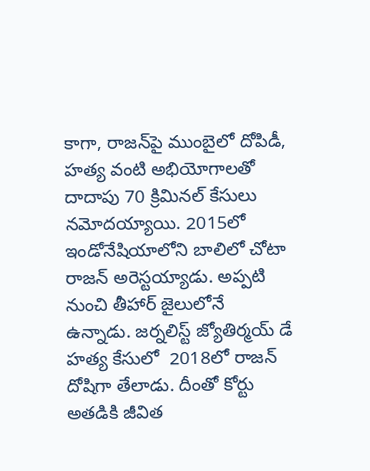కాగా, రాజన్‌పై ముంబైలో దోపిడీ, హత్య వంటి అభియోగాలతో దాదాపు 70 క్రిమినల్ కేసులు నమోదయ్యాయి. 2015లో ఇండోనేషియాలోని బాలిలో చోటా రాజన్ అరెస్టయ్యాడు. అప్పటి నుంచి తీహార్ జైలులోనే ఉన్నాడు. జర్నలిస్ట్ జ్యోతిర్మయ్ డే హత్య కేసులో  2018లో రాజన్ దోషిగా తేలాడు. దీంతో కోర్టు అతడికి జీవిత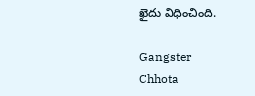ఖైదు విధించింది.

Gangster
Chhota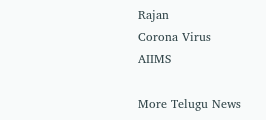Rajan
Corona Virus
AIIMS

More Telugu News